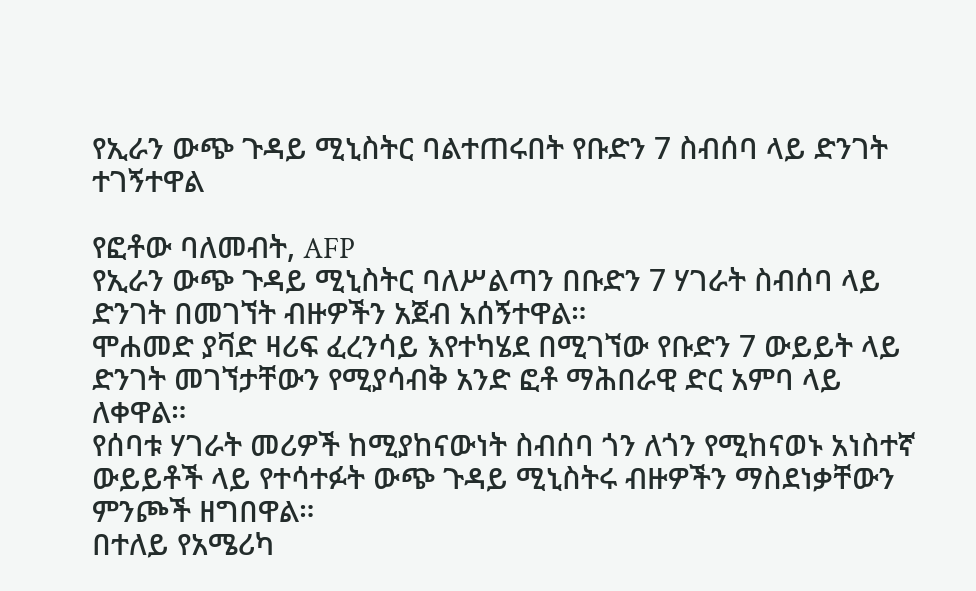የኢራን ውጭ ጉዳይ ሚኒስትር ባልተጠሩበት የቡድን 7 ስብሰባ ላይ ድንገት ተገኝተዋል

የፎቶው ባለመብት, AFP
የኢራን ውጭ ጉዳይ ሚኒስትር ባለሥልጣን በቡድን 7 ሃገራት ስብሰባ ላይ ድንገት በመገኘት ብዙዎችን አጀብ አሰኝተዋል።
ሞሐመድ ያቫድ ዛሪፍ ፈረንሳይ እየተካሄደ በሚገኘው የቡድን 7 ውይይት ላይ ድንገት መገኘታቸውን የሚያሳብቅ አንድ ፎቶ ማሕበራዊ ድር አምባ ላይ ለቀዋል።
የሰባቱ ሃገራት መሪዎች ከሚያከናውነት ስብሰባ ጎን ለጎን የሚከናወኑ አነስተኛ ውይይቶች ላይ የተሳተፉት ውጭ ጉዳይ ሚኒስትሩ ብዙዎችን ማስደነቃቸውን ምንጮች ዘግበዋል።
በተለይ የአሜሪካ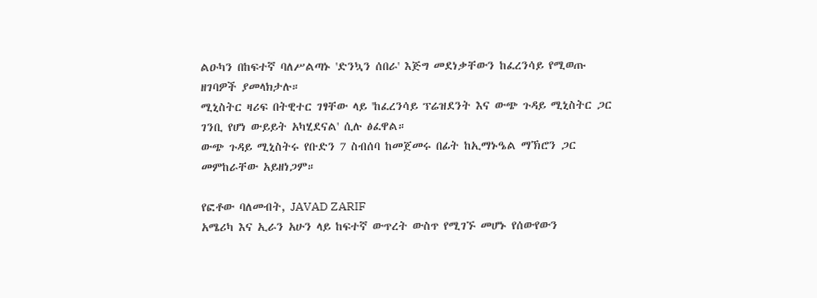ልዑካን በከፍተኛ ባለሥልጣኑ 'ድንኳን ሰበራ' እጅግ መደነቃቸውን ከፈረንሳይ የሚወጡ ዘገባዎች ያመላክታሉ።
ሚኒስትር ዛሪፍ በትዊተር ገፃቸው ላይ 'ከፈረንሳይ ፕሬዝደንት እና ውጭ ጉዳይ ሚኒስትር ጋር ገንቢ የሆነ ውይይት አካሂደናል' ሲሉ ፅፈዋል።
ውጭ ጉዳይ ሚኒስትሩ የቡድን 7 ስብሰባ ከመጀመሩ በፊት ከኢማኑዔል ማኽሮን ጋር መምከራቸው አይዘነጋም።

የፎቶው ባለመብት, JAVAD ZARIF
አሜሪካ እና ኢራን አሁን ላይ ከፍተኛ ውጥረት ውስጥ የሚገኙ መሆኑ የሰውየውን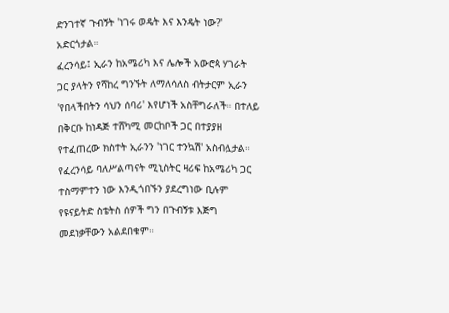ድንገተኛ ጉብኝት 'ነገሩ ወዴት እና እንዴት ነው?' አድርጎታል።
ፈረንሳይ፤ ኢራን ከአሜሪካ እና ሌሎች አውሮጳ ሃገራት ጋር ያላትን የሻከረ ግንኙት ለማለሳለስ ብትታርም ኢራን 'የበላችበትን ሳህን ሰባሪ' እየሆነች አስቸግራለች። በተለይ በቅርቡ ከነዳጅ ተሸካሚ መርከቦች ጋር በተያያዘ የተፈጠረው ክስተት ኢራንን 'ነገር ተንኳሽ' አስብሏታል።
የፈረንሳይ ባለሥልጣናት ሚኒስትር ዛሪፍ ከአሜሪካ ጋር ተስማምተን ነው እንዲጎበኙን ያደረግነው ቢሉም የዩናይትድ ስቴትስ ሰዎች ግን በጉብኝቱ እጅግ መደነቃቸውን አልደበቁም።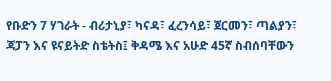የቡድን 7 ሃገራት - ብሪታኒያ፣ ካናዳ፣ ፈረንሳይ፣ ጀርመን፣ ጣልያን፣ ጃፓን እና ዩናይትድ ስቴትስ፤ ቅዳሜ እና አሁድ 45ኛ ስብሰባቸውን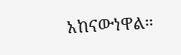አከናውነዋል።